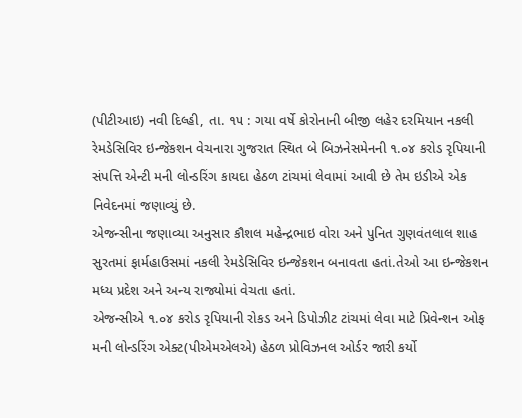(પીટીઆઇ) નવી દિલ્હી, તા. ૧૫ : ગયા વર્ષે કોરોનાની બીજી લહેર દરમિયાન નકલી રેમડેસિવિર ઇન્જેકશન વેચનારા ગુજરાત સ્થિત બે બિઝનેસમેનની ૧.૦૪ કરોડ રૃપિયાની સંપત્તિ એન્ટી મની લોન્ડરિંગ કાયદા હેઠળ ટાંચમાં લેવામાં આવી છે તેમ ઇડીએ એક નિવેદનમાં જણાવ્યું છે.
એજન્સીના જણાવ્યા અનુસાર કૌશલ મહેન્દ્રભાઇ વોરા અને પુનિત ગુણવંતલાલ શાહ સુરતમાં ફાર્મહાઉસમાં નકલી રેમડેસિવિર ઇન્જેકશન બનાવતા હતાં.તેઓ આ ઇન્જેકશન મધ્ય પ્રદેશ અને અન્ય રાજ્યોમાં વેચતા હતાં.
એજન્સીએ ૧.૦૪ કરોડ રૃપિયાની રોકડ અને ડિપોઝીટ ટાંચમાં લેવા માટે પ્રિવેન્શન ઓફ મની લોન્ડરિંગ એક્ટ(પીએમએલએ) હેઠળ પ્રોવિઝનલ ઓર્ડર જારી કર્યો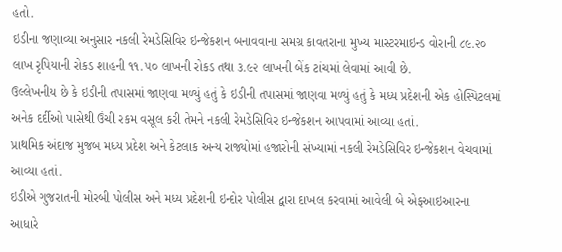હતો.
ઇડીના જણાવ્યા અનુસાર નકલી રેમડેસિવિર ઇન્જેકશન બનાવવાના સમગ્ર કાવતરાના મુખ્ય માસ્ટરમાઇન્ડ વોરાની ૮૯.૨૦ લાખ રૃપિયાની રોકડ શાહની ૧૧.૫૦ લાખની રોકડ તથા ૩.૯૨ લાખની બેંક ટાંચમાં લેવામાં આવી છે.
ઉલ્લેખનીય છે કે ઇડીની તપાસમાં જાણવા મળ્યું હતું કે ઇડીની તપાસમાં જાણવા મળ્યું હતું કે મધ્ય પ્રદેશની એક હોસ્પિટલમાં અનેક દર્દીઓ પાસેથી ઉંચી રકમ વસૂલ કરી તેમને નકલી રેમડેસિવિર ઇન્જેકશન આપવામાં આવ્યા હતાં.
પ્રાથમિક અંદાજ મુજબ મધ્ય પ્રદેશ અને કેટલાક અન્ય રાજ્યોમાં હજારોની સંખ્યામાં નકલી રેમડેસિવિર ઇન્જેકશન વેચવામાં આવ્યા હતાં.
ઇડીએ ગુજરાતની મોરબી પોલીસ અને મધ્ય પ્રદેશની ઇન્દોર પોલીસ દ્વારા દાખલ કરવામાં આવેલી બે એફઆઇઆરના આધારે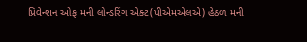પ્રિવેન્શન ઓફ મની લોન્ડરિંગ એક્ટ(પીએમએલએ) હેઠળ મની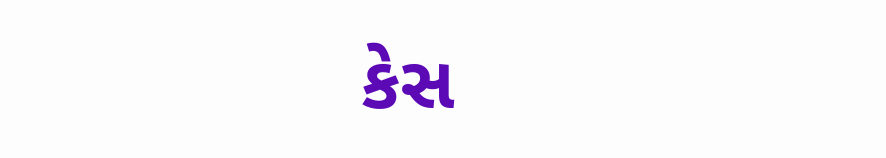કેસ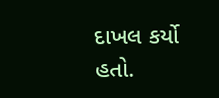દાખલ કર્યો હતો.